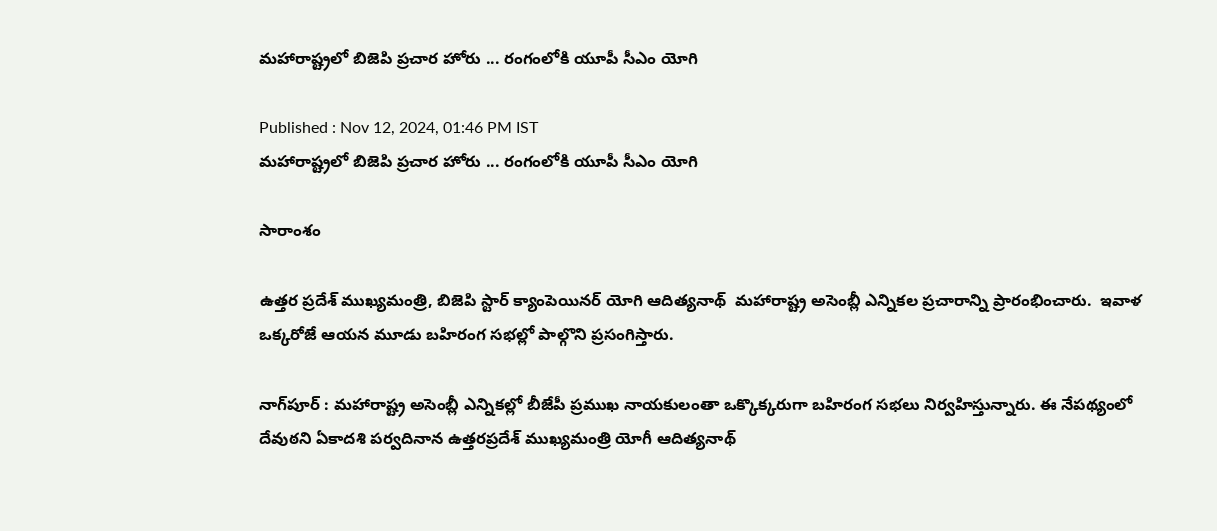మహారాష్ట్రలో బిజెపి ప్రచార హోరు ... రంగంలోకి యూపీ సీఎం యోగి

Published : Nov 12, 2024, 01:46 PM IST
మహారాష్ట్రలో బిజెపి ప్రచార హోరు ... రంగంలోకి యూపీ సీఎం యోగి

సారాంశం

ఉత్తర ప్రదేశ్ ముఖ్యమంత్రి, బిజెపి స్టార్ క్యాంపెయినర్ యోగి ఆదిత్యనాథ్  మహారాష్ట్ర అసెంబ్లీ ఎన్నికల ప్రచారాన్ని ప్రారంభించారు.  ఇవాళ ఒక్కరోజే ఆయన మూడు బహిరంగ సభల్లో పాల్గొని ప్రసంగిస్తారు.

నాగ్‌పూర్ : మహారాష్ట్ర అసెంబ్లీ ఎన్నికల్లో బీజేపీ ప్రముఖ నాయకులంతా ఒక్కొక్కరుగా బహిరంగ సభలు నిర్వహిస్తున్నారు. ఈ నేపథ్యంలో దేవుఠని ఏకాదశి పర్వదినాన ఉత్తరప్రదేశ్ ముఖ్యమంత్రి యోగీ ఆదిత్యనాథ్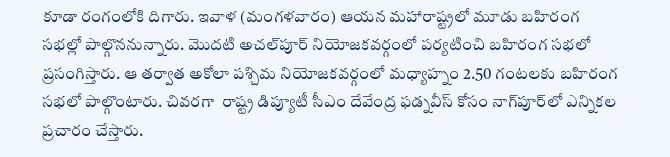కూడా రంగంలోకి దిగారు. ఇవాళ (మంగళవారం) ఆయన మహారాష్ట్రలో మూడు బహిరంగ సభల్లో పాల్గొననున్నారు. మొదటి అచల్‌పూర్ నియోజకవర్గంలో పర్యటించి బహిరంగ సభలో ప్రసంగిస్తారు. ఆ తర్వాత అకోలా పశ్చిమ నియోజకవర్గంలో మధ్యాహ్నం 2.50 గంటలకు బహిరంగ సభలో పాల్గొంటారు. చివరగా  రాష్ట్ర డిప్యూటీ సీఎం దేవేంద్ర ఫడ్నవీస్ కోసం నాగ్‌పూర్‌లో ఎన్నికల ప్రచారం చేస్తారు.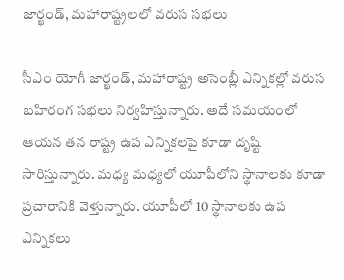జార్ఖండ్, మహారాష్ట్రలలో వరుస సభలు

సీఎం యోగీ జార్ఖండ్, మహారాష్ట్ర అసెంబ్లీ ఎన్నికల్లో వరుస బహిరంగ సభలు నిర్వహిస్తున్నారు. అదే సమయంలో ఆయన తన రాష్ట్ర ఉప ఎన్నికలపై కూడా దృష్టి సారిస్తున్నారు. మధ్య మధ్యలో యూపీలోని స్థానాలకు కూడా ప్రచారానికి వెళ్తున్నారు. యూపీలో 10 స్థానాలకు ఉప ఎన్నికలు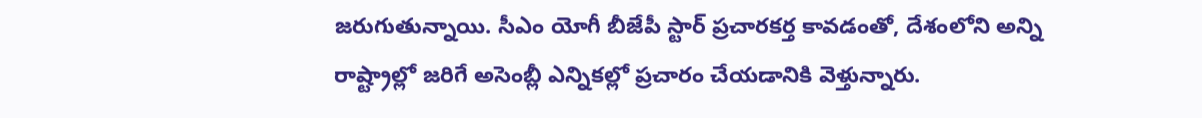జరుగుతున్నాయి. సీఎం యోగీ బీజేపీ స్టార్ ప్రచారకర్త కావడంతో, దేశంలోని అన్ని రాష్ట్రాల్లో జరిగే అసెంబ్లీ ఎన్నికల్లో ప్రచారం చేయడానికి వెళ్తున్నారు.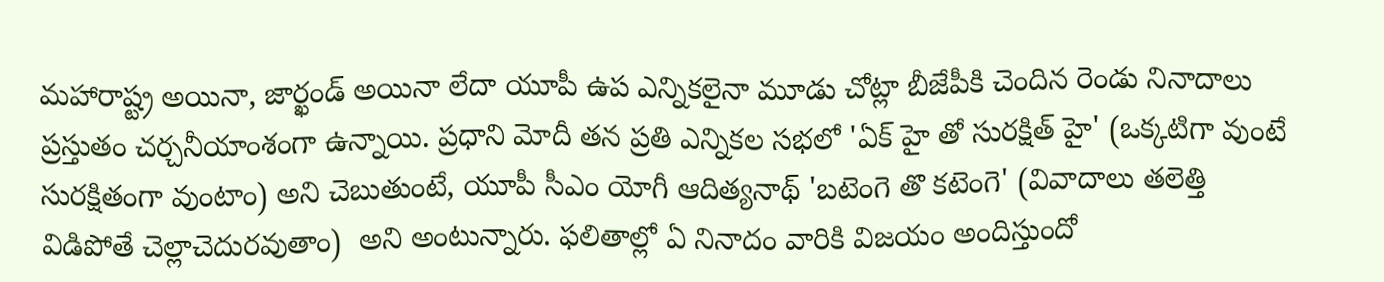మహారాష్ట్ర అయినా, జార్ఖండ్ అయినా లేదా యూపీ ఉప ఎన్నికలైనా మూడు చోట్లా బీజేపీకి చెందిన రెండు నినాదాలు ప్రస్తుతం చర్చనీయాంశంగా ఉన్నాయి. ప్రధాని మోదీ తన ప్రతి ఎన్నికల సభలో 'ఏక్ హై తో సురక్షిత్ హై' (ఒక్కటిగా వుంటే సురక్షితంగా వుంటాం) అని చెబుతుంటే, యూపీ సీఎం యోగీ ఆదిత్యనాథ్ 'బటెంగె తొ కటెంగె' (వివాదాలు తలెత్తి విడిపోతే చెల్లాచెదురవుతాం)  అని అంటున్నారు. ఫలితాల్లో ఏ నినాదం వారికి విజయం అందిస్తుందో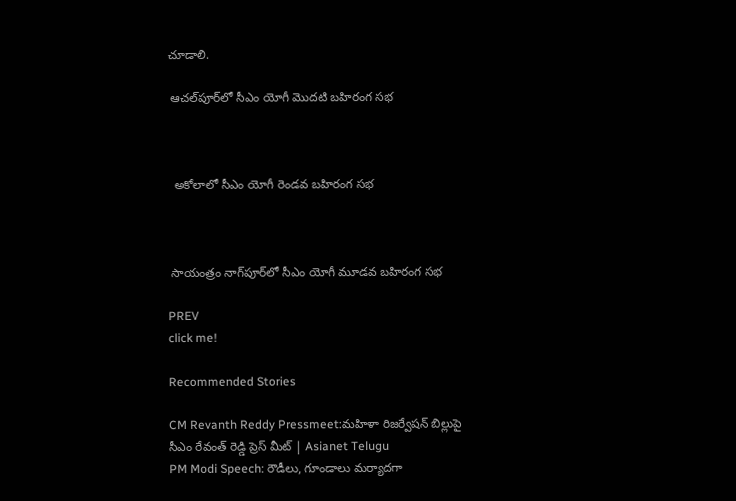చూడాలి.

 ఆచల్‌పూర్‌లో సీఎం యోగీ మొదటి బహిరంగ సభ



  అకోలాలో సీఎం యోగీ రెండవ బహిరంగ సభ



 సాయంత్రం నాగ్‌పూర్‌లో సీఎం యోగీ మూడవ బహిరంగ సభ

PREV
click me!

Recommended Stories

CM Revanth Reddy Pressmeet:మహిళా రిజర్వేషన్ బిల్లుపై సీఎం రేవంత్ రెడ్డి ప్రెస్ మీట్ | Asianet Telugu
PM Modi Speech: రౌడీలు, గూండాలు మర్యాదగా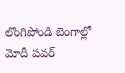లొంగిపోండి బెంగాల్లో మోదీ పవర్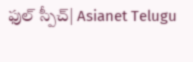ఫుల్ స్పీచ్| Asianet Telugu